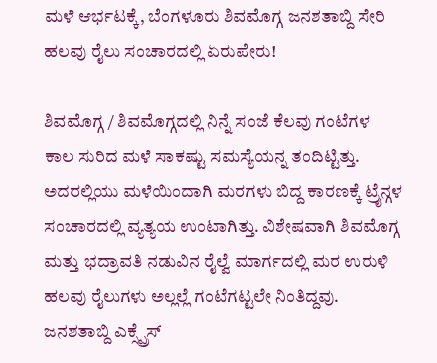ಮಳೆ ಆರ್ಭಟಕ್ಕೆ, ಬೆಂಗಳೂರು ಶಿವಮೊಗ್ಗ ಜನಶತಾಬ್ದಿ ಸೇರಿ ಹಲವು ರೈಲು ಸಂಚಾರದಲ್ಲಿ ಏರುಪೇರು!

ಶಿವಮೊಗ್ಗ / ಶಿವಮೊಗ್ಗದಲ್ಲಿ ನಿನ್ನೆ ಸಂಜೆ ಕೆಲವು ಗಂಟೆಗಳ ಕಾಲ ಸುರಿದ ಮಳೆ ಸಾಕಷ್ಟು ಸಮಸ್ಯೆಯನ್ನ ತಂದಿಟ್ಟಿತ್ತು. ಅದರಲ್ಲಿಯು ಮಳೆಯಿಂದಾಗಿ ಮರಗಳು ಬಿದ್ದ ಕಾರಣಕ್ಕೆ ಟ್ರೈನ್ಗಳ ಸಂಚಾರದಲ್ಲಿ ವ್ಯತ್ಯಯ ಉಂಟಾಗಿತ್ತು. ವಿಶೇಷವಾಗಿ ಶಿವಮೊಗ್ಗ ಮತ್ತು ಭದ್ರಾವತಿ ನಡುವಿನ ರೈಲ್ವೆ ಮಾರ್ಗದಲ್ಲಿ ಮರ ಉರುಳಿ ಹಲವು ರೈಲುಗಳು ಅಲ್ಲಲ್ಲೆ ಗಂಟೆಗಟ್ಟಲೇ ನಿಂತಿದ್ದವು. ಜನಶತಾಬ್ದಿ ಎಕ್ಸ್ಪ್ರೆಸ್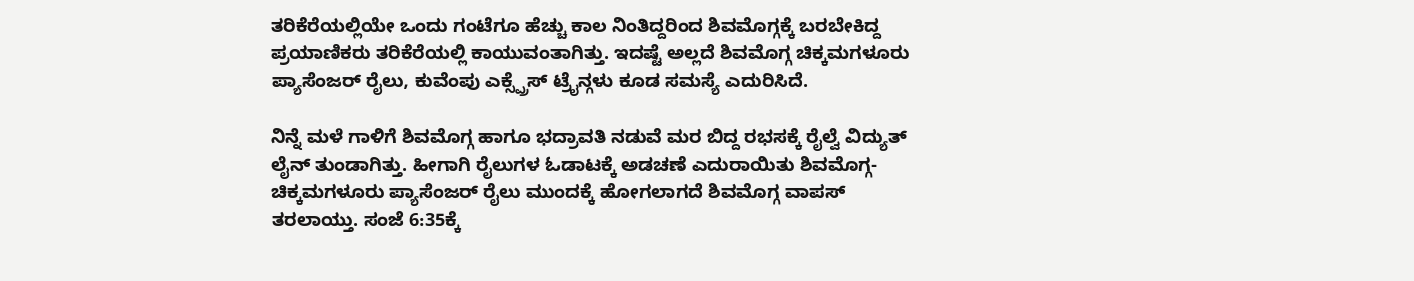ತರಿಕೆರೆಯಲ್ಲಿಯೇ ಒಂದು ಗಂಟೆಗೂ ಹೆಚ್ಚು ಕಾಲ ನಿಂತಿದ್ದರಿಂದ ಶಿವಮೊಗ್ಗಕ್ಕೆ ಬರಬೇಕಿದ್ದ ಪ್ರಯಾಣಿಕರು ತರಿಕೆರೆಯಲ್ಲಿ ಕಾಯುವಂತಾಗಿತ್ತು. ಇದಷ್ಟೆ ಅಲ್ಲದೆ ಶಿವಮೊಗ್ಗ ಚಿಕ್ಕಮಗಳೂರು ಪ್ಯಾಸೆಂಜರ್ ರೈಲು, ಕುವೆಂಪು ಎಕ್ಸ್ಪ್ರೆಸ್ ಟ್ರೈನ್ಗಳು ಕೂಡ ಸಮಸ್ಯೆ ಎದುರಿಸಿದೆ.

ನಿನ್ನೆ ಮಳೆ ಗಾಳಿಗೆ ಶಿವಮೊಗ್ಗ ಹಾಗೂ ಭದ್ರಾವತಿ ನಡುವೆ ಮರ ಬಿದ್ದ ರಭಸಕ್ಕೆ ರೈಲ್ವೆ ವಿದ್ಯುತ್ ಲೈನ್ ತುಂಡಾಗಿತ್ತು. ಹೀಗಾಗಿ ರೈಲುಗಳ ಓಡಾಟಕ್ಕೆ ಅಡಚಣೆ ಎದುರಾಯಿತು ಶಿವಮೊಗ್ಗ-ಚಿಕ್ಕಮಗಳೂರು ಪ್ಯಾಸೆಂಜರ್ ರೈಲು ಮುಂದಕ್ಕೆ ಹೋಗಲಾಗದೆ ಶಿವಮೊಗ್ಗ ವಾಪಸ್ ತರಲಾಯ್ತು. ಸಂಜೆ 6:35ಕ್ಕೆ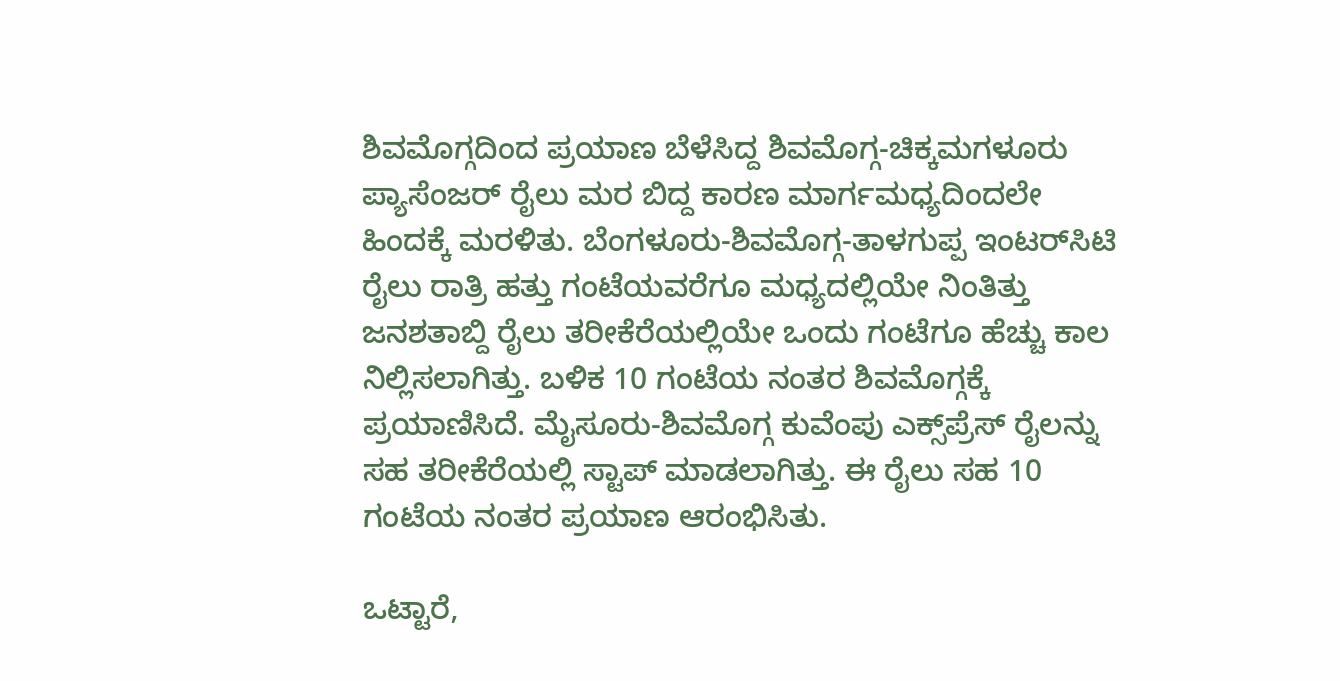ಶಿವಮೊಗ್ಗದಿಂದ ಪ್ರಯಾಣ ಬೆಳೆಸಿದ್ದ ಶಿವಮೊಗ್ಗ-ಚಿಕ್ಕಮಗಳೂರು ಪ್ಯಾಸೆಂಜರ್ ರೈಲು ಮರ ಬಿದ್ದ ಕಾರಣ ಮಾರ್ಗಮಧ್ಯದಿಂದಲೇ ಹಿಂದಕ್ಕೆ ಮರಳಿತು. ಬೆಂಗಳೂರು-ಶಿವಮೊಗ್ಗ-ತಾಳಗುಪ್ಪ ಇಂಟರ್‌ಸಿಟಿ ರೈಲು ರಾತ್ರಿ ಹತ್ತು ಗಂಟೆಯವರೆಗೂ ಮಧ್ಯದಲ್ಲಿಯೇ ನಿಂತಿತ್ತು ಜನಶತಾಬ್ದಿ ರೈಲು ತರೀಕೆರೆಯಲ್ಲಿಯೇ ಒಂದು ಗಂಟೆಗೂ ಹೆಚ್ಚು ಕಾಲ ನಿಲ್ಲಿಸಲಾಗಿತ್ತು. ಬಳಿಕ 10 ಗಂಟೆಯ ನಂತರ ಶಿವಮೊಗ್ಗಕ್ಕೆ ಪ್ರಯಾಣಿಸಿದೆ. ಮೈಸೂರು-ಶಿವಮೊಗ್ಗ ಕುವೆಂಪು ಎಕ್ಸ್‌ಪ್ರೆಸ್ ರೈಲನ್ನು ಸಹ ತರೀಕೆರೆಯಲ್ಲಿ ಸ್ಟಾಪ್ ಮಾಡಲಾಗಿತ್ತು. ಈ ರೈಲು ಸಹ 10 ಗಂಟೆಯ ನಂತರ ಪ್ರಯಾಣ ಆರಂಭಿಸಿತು.

ಒಟ್ಟಾರೆ,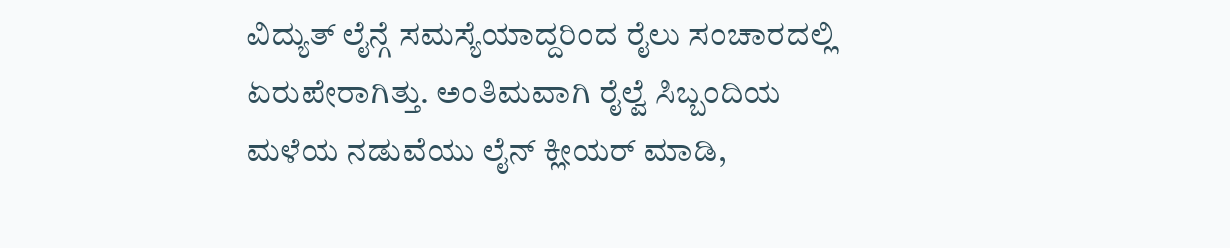ವಿದ್ಯುತ್ ಲೈನ್ಗೆ ಸಮಸ್ಯೆಯಾದ್ದರಿಂದ ರೈಲು ಸಂಚಾರದಲ್ಲಿ ಏರುಪೇರಾಗಿತ್ತು. ಅಂತಿಮವಾಗಿ ರೈಲ್ವೆ ಸಿಬ್ಬಂದಿಯ ಮಳೆಯ ನಡುವೆಯು ಲೈನ್ ಕ್ಲೀಯರ್ ಮಾಡಿ,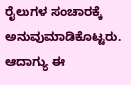ರೈಲುಗಳ ಸಂಚಾರಕ್ಕೆ ಅನುವುಮಾಡಿಕೊಟ್ಟರು. ಆದಾಗ್ಯು ಈ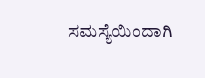ಸಮಸ್ಯೆಯಿಂದಾಗಿ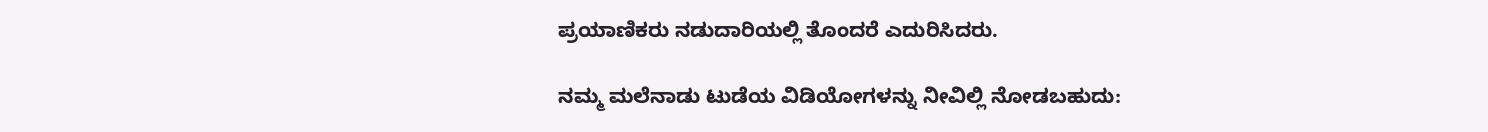ಪ್ರಯಾಣಿಕರು ನಡುದಾರಿಯಲ್ಲಿ ತೊಂದರೆ ಎದುರಿಸಿದರು.

ನಮ್ಮ ಮಲೆನಾಡು ಟುಡೆಯ ವಿಡಿಯೋಗಳನ್ನು ನೀವಿಲ್ಲಿ ನೋಡಬಹುದು: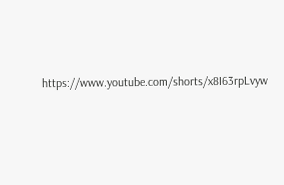https://www.youtube.com/shorts/x8I63rpLvyw